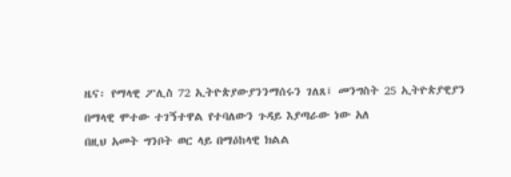ዜና፡ የማላዊ ፖሊስ 72 ኢትዮጵያውያንንማሰሩን ገለጸ፤ መንግስት 25 ኢትዮጵያዊያን በማላዊ ሞተው ተገኝተዋል የተባለውን ጉዳይ እያጣራው ነው አለ
በዚህ አመት ግንቦት ወር ላይ በማዕከላዊ ክልል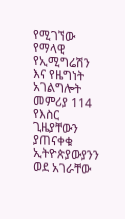የሚገኘው የማላዊ የኢሚግሬሽን እና የዜግነት አገልግሎት መምሪያ 114 የእስር ጊዜያቸውን ያጠናቀቁ ኢትዮጵያውያንን ወደ አገራቸው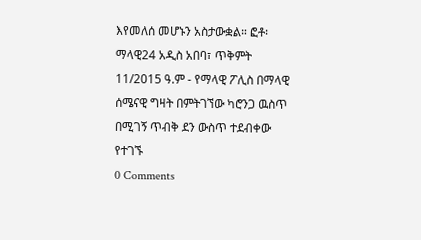እየመለሰ መሆኑን አስታውቋል። ፎቶ፡ ማላዊ24 አዲስ አበባ፣ ጥቅምት 11/2015 ዓ.ም - የማላዊ ፖሊስ በማላዊ ሰሜናዊ ግዛት በምትገኘው ካሮንጋ ዉስጥ በሚገኝ ጥብቅ ደን ውስጥ ተደብቀው የተገኙ
0 Comments